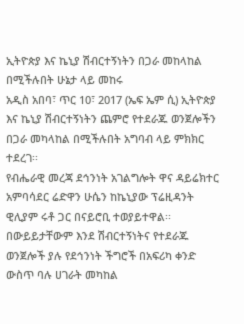ኢትዮጵያ እና ኬኒያ ሽብርተኝነትን በጋራ መከላከል በሚችሉበት ሁኔታ ላይ መከሩ
አዲስ አበባ፣ ጥር 10፣ 2017 (ኤፍ ኤም ሲ) ኢትዮጵያ እና ኬኒያ ሽብርተኝነትን ጨምሮ የተደራጁ ወንጀሎችን በጋራ መካላከል በሚችሉበት አግባብ ላይ ምክክር ተደረገ፡፡
የብሔራዊ መረጃ ደኅንነት አገልግሎት ዋና ዳይሬክተር አምባሳደር ሬድዋን ሁሴን ከኬኒያው ፕሬዚዳንት ዊሊያም ሩቶ ጋር በናይሮቢ ተወያይተዋል፡፡
በውይይታቸውም እንደ ሽብርተኝነትና የተደራጁ ወንጀሎች ያሉ የደኅንነት ችግሮች በአፍሪካ ቀንድ ውስጥ ባሉ ሀገራት መካከል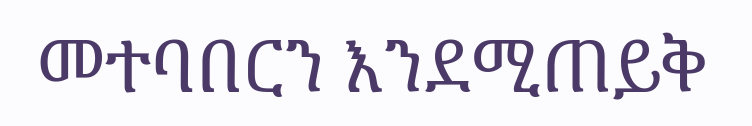መተባበርን እንደሚጠይቅ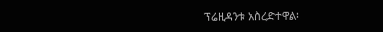ፕሬዚዳንቱ አስረድተዋል፡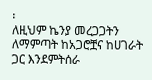፡
ለዚህም ኬንያ መረጋጋትን ለማምጣት ከአጋሮቿና ከሀገራት ጋር እንደምትሰራ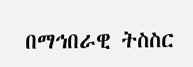በማኅበራዊ ትስስር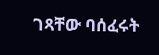ገጻቸው ባሰፈሩት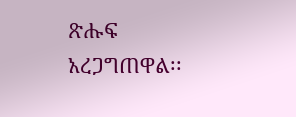ጽሑፍ አረጋግጠዋል፡፡